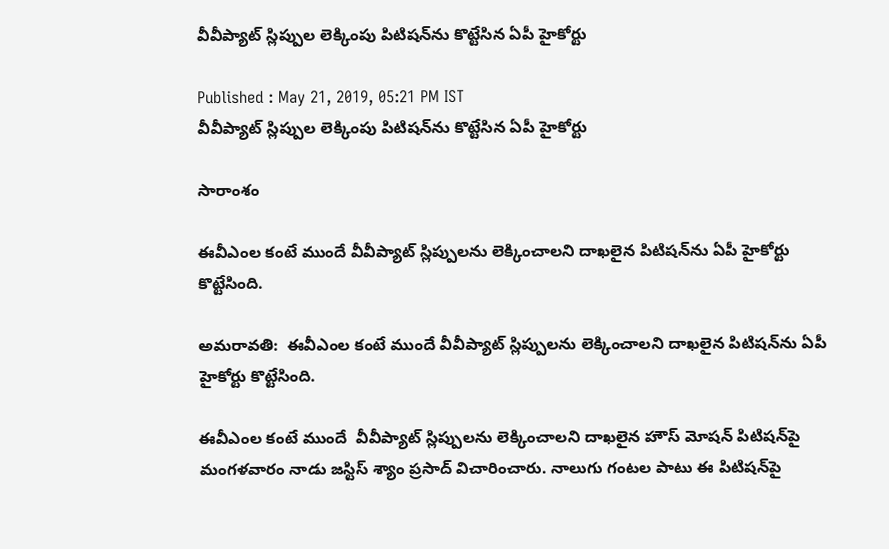వీవీప్యాట్ స్లిప్పుల లెక్కింపు పిటిషన్‌ను కొట్టేసిన ఏపీ హైకోర్టు

Published : May 21, 2019, 05:21 PM IST
వీవీప్యాట్ స్లిప్పుల లెక్కింపు పిటిషన్‌ను కొట్టేసిన ఏపీ హైకోర్టు

సారాంశం

ఈవీఎంల కంటే ముందే వీవీప్యాట్‌ స్లిప్పులను లెక్కించాలని దాఖలైన పిటిషన్‌ను ఏపీ హైకోర్టు కొట్టేసింది.

అమరావతి:  ఈవీఎంల కంటే ముందే వీవీప్యాట్‌ స్లిప్పులను లెక్కించాలని దాఖలైన పిటిషన్‌ను ఏపీ హైకోర్టు కొట్టేసింది.

ఈవీఎంల కంటే ముందే  వీవీప్యాట్ స్లిప్పులను లెక్కించాలని దాఖలైన హౌస్ మోషన్ పిటిషన్‌పై మంగళవారం నాడు జస్టిస్ శ్యాం ప్రసాద్ విచారించారు. నాలుగు గంటల పాటు ఈ పిటిషన్‌పై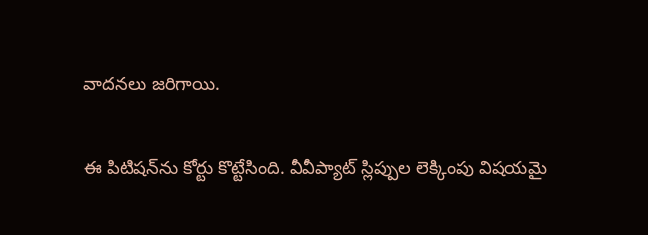వాదనలు జరిగాయి.

ఈ పిటిషన్‌ను కోర్టు కొట్టేసింది. వీవీప్యాట్ స్లిప్పుల లెక్కింపు విషయమై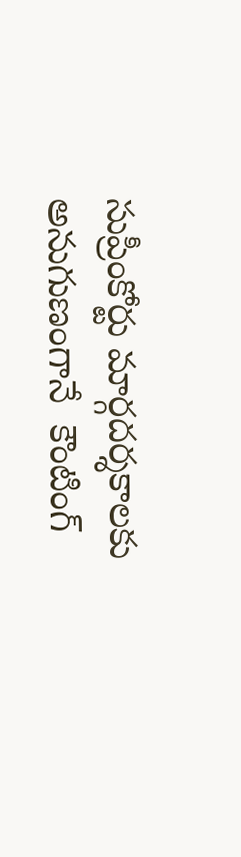సుప్రీంకోర్టు మార్గదర్శకాలకు అనుగుణంగానే  కౌంటింగ్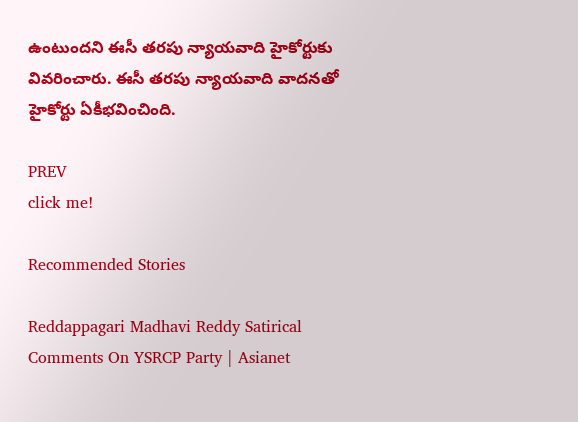ఉంటుందని ఈసీ తరపు న్యాయవాది హైకోర్టుకు వివరించారు. ఈసీ తరపు న్యాయవాది వాదనతో హైకోర్టు ఏకీభవించింది.

PREV
click me!

Recommended Stories

Reddappagari Madhavi Reddy Satirical Comments On YSRCP Party | Asianet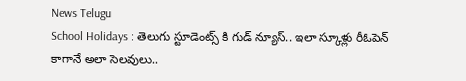News Telugu
School Holidays : తెలుగు స్టూడెంట్స్ కి గుడ్ న్యూస్.. ఇలా స్కూళ్లు రీఓపెన్ కాగానే అలా సెలవులు..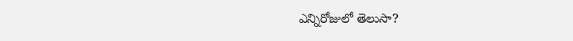ఎన్నిరోజులో తెలుసా?